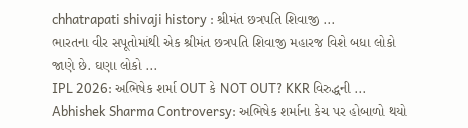chhatrapati shivaji history : શ્રીમંત છત્રપતિ શિવાજી ...
ભારતના વીર સપૂતોમાંથી એક શ્રીમંત છત્રપતિ શિવાજી મહારજ વિશે બધા લોકો જાણે છે. ઘણા લોકો ...
IPL 2026: અભિષેક શર્મા OUT કે NOT OUT? KKR વિરુદ્ધની ...
Abhishek Sharma Controversy: અભિષેક શર્માના કેચ પર હોબાળો થયો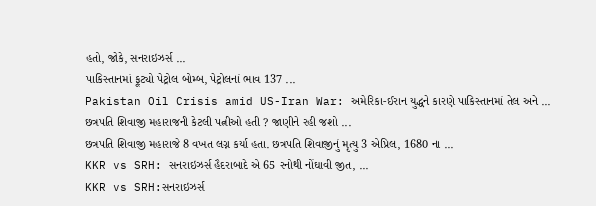હતો, જોકે, સનરાઇઝર્સ ...
પાકિસ્તાનમાં ફૂટ્યો પેટ્રોલ બોમ્બ, પેટ્રોલનાં ભાવ 137 ...
Pakistan Oil Crisis amid US-Iran War: અમેરિકા-ઈરાન યુદ્ધને કારણે પાકિસ્તાનમાં તેલ અને ...
છત્રપતિ શિવાજી મહારાજની કેટલી પત્નીઓ હતી ? જાણીને રહી જશો ...
છત્રપતિ શિવાજી મહારાજે 8 વખત લગ્ન કર્યા હતા. છત્રપતિ શિવાજીનું મૃત્યુ 3 એપ્રિલ, 1680 ના ...
KKR vs SRH: સનરાઇઝર્સ હૈદરાબાદે એ 65 રનોથી નોંઘાવી જીત, ...
KKR vs SRH:સનરાઇઝર્સ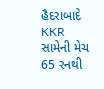હૈદરાબાદે KKR સામેની મેચ 65 રનથી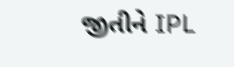જીતીને IPL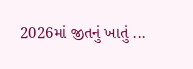2026માં જીતનું ખાતું ...